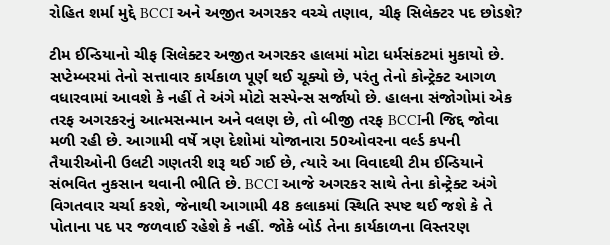રોહિત શર્મા મુદ્દે BCCI અને અજીત અગરકર વચ્ચે તણાવ, ચીફ સિલેક્ટર પદ છોડશે?

ટીમ ઈન્ડિયાનો ચીફ સિલેક્ટર અજીત અગરકર હાલમાં મોટા ધર્મસંકટમાં મુકાયો છે. સપ્ટેમ્બરમાં તેનો સત્તાવાર કાર્યકાળ પૂર્ણ થઈ ચૂક્યો છે, પરંતુ તેનો કોન્ટ્રેક્ટ આગળ વધારવામાં આવશે કે નહીં તે અંગે મોટો સસ્પેન્સ સર્જાયો છે. હાલના સંજોગોમાં એક તરફ અગરકરનું આત્મસન્માન અને વલણ છે, તો બીજી તરફ BCCIની જિદ્દ જોવા મળી રહી છે. આગામી વર્ષે ત્રણ દેશોમાં યોજાનારા 50ઓવરના વર્લ્ડ કપની તૈયારીઓની ઉલટી ગણતરી શરૂ થઈ ગઈ છે, ત્યારે આ વિવાદથી ટીમ ઈન્ડિયાને સંભવિત નુકસાન થવાની ભીતિ છે. BCCI આજે અગરકર સાથે તેના કોન્ટ્રેક્ટ અંગે વિગતવાર ચર્ચા કરશે, જેનાથી આગામી 48 કલાકમાં સ્થિતિ સ્પષ્ટ થઈ જશે કે તે પોતાના પદ પર જળવાઈ રહેશે કે નહીં. જોકે બોર્ડ તેના કાર્યકાળના વિસ્તરણ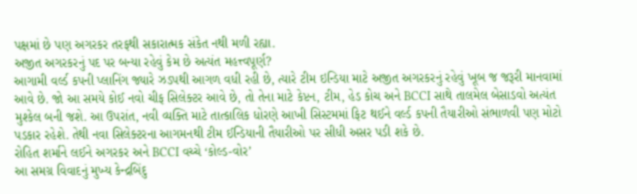પક્ષમાં છે પણ અગરકર તરફથી સકારાત્મક સંકેત નથી મળી રહ્યા.
અજીત અગરકરનું પદ પર બન્યા રહેવું કેમ છે અત્યંત મહત્ત્વપૂર્ણ?
આગામી વર્લ્ડ કપની પ્લાનિંગ જ્યારે ઝડપથી આગળ વધી રહી છે, ત્યારે ટીમ ઇન્ડિયા માટે અજીત અગરકરનું રહેવું ખૂબ જ જરૂરી માનવામાં આવે છે. જો આ સમયે કોઈ નવો ચીફ સિલેક્ટર આવે છે, તો તેના માટે કેપ્ટન, ટીમ, હેડ કોચ અને BCCI સાથે તાલમેલ બેસાડવો અત્યંત મુશ્કેલ બની જશે. આ ઉપરાંત, નવી વ્યક્તિ માટે તાત્કાલિક ધોરણે આખી સિસ્ટમમાં ફિટ થઈને વર્લ્ડ કપની તૈયારીઓ સંભાળવી પણ મોટો પડકાર રહેશે. તેથી નવા સિલેક્ટરના આગમનથી ટીમ ઈન્ડિયાની તૈયારીઓ પર સીધી અસર પડી શકે છે.
રોહિત શર્માને લઈને અગરકર અને BCCI વચ્ચે ‘કોલ્ડ-વોર’
આ સમગ્ર વિવાદનું મુખ્ય કેન્દ્રબિંદુ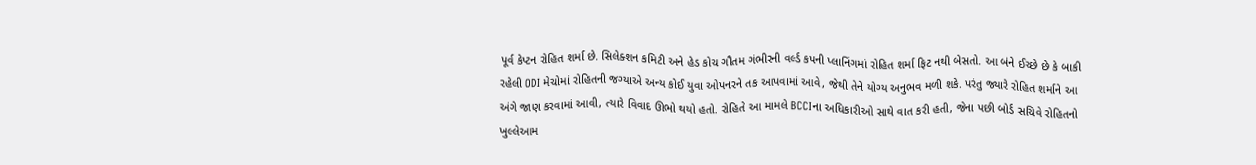પૂર્વ કેપ્ટન રોહિત શર્મા છે. સિલેક્શન કમિટી અને હેડ કોચ ગૌતમ ગંભીરની વર્લ્ડ કપની પ્લાનિંગમાં રોહિત શર્મા ફિટ નથી બેસતો. આ બંને ઈચ્છે છે કે બાકી રહેલી ODI મેચોમાં રોહિતની જગ્યાએ અન્ય કોઈ યુવા ઓપનરને તક આપવામાં આવે, જેથી તેને યોગ્ય અનુભવ મળી શકે. પરંતુ જ્યારે રોહિત શર્માને આ અંગે જાણ કરવામાં આવી, ત્યારે વિવાદ ઊભો થયો હતો. રોહિતે આ મામલે BCCIના અધિકારીઓ સાથે વાત કરી હતી, જેના પછી બોર્ડ સચિવે રોહિતનો ખુલ્લેઆમ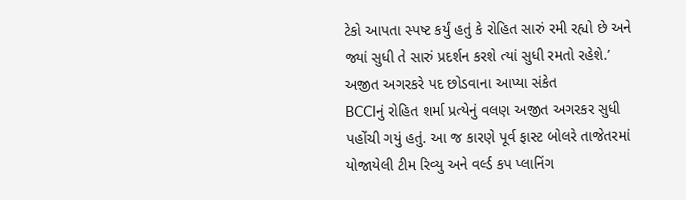ટેકો આપતા સ્પષ્ટ કર્યું હતું કે રોહિત સારું રમી રહ્યો છે અને જ્યાં સુધી તે સારું પ્રદર્શન કરશે ત્યાં સુધી રમતો રહેશે.’
અજીત અગરકરે પદ છોડવાના આપ્યા સંકેત
BCCIનું રોહિત શર્મા પ્રત્યેનું વલણ અજીત અગરકર સુધી પહોંચી ગયું હતું. આ જ કારણે પૂર્વ ફાસ્ટ બોલરે તાજેતરમાં યોજાયેલી ટીમ રિવ્યુ અને વર્લ્ડ કપ પ્લાનિંગ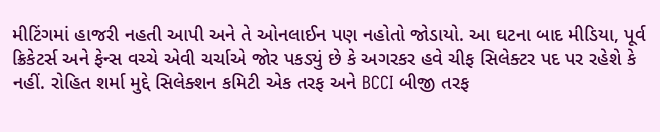મીટિંગમાં હાજરી નહતી આપી અને તે ઓનલાઈન પણ નહોતો જોડાયો. આ ઘટના બાદ મીડિયા, પૂર્વ ક્રિકેટર્સ અને ફેન્સ વચ્ચે એવી ચર્ચાએ જોર પકડ્યું છે કે અગરકર હવે ચીફ સિલેક્ટર પદ પર રહેશે કે નહીં. રોહિત શર્મા મુદ્દે સિલેક્શન કમિટી એક તરફ અને BCCI બીજી તરફ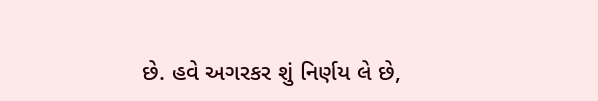છે. હવે અગરકર શું નિર્ણય લે છે,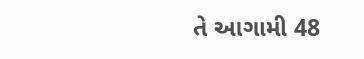તે આગામી 48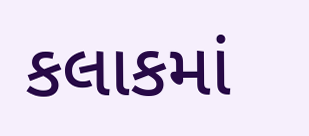કલાકમાં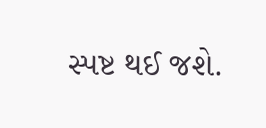સ્પષ્ટ થઈ જશે.